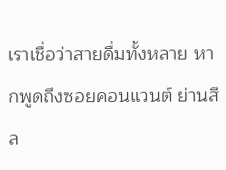เราเชื่อว่าสายดื่มทั้งหลาย หากพูดถึงซอยคอนแวนต์ ย่านสีล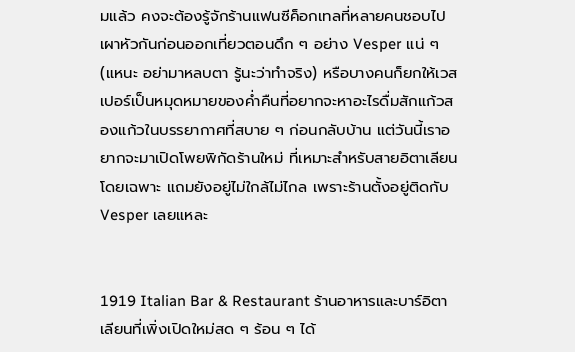มแล้ว คงจะต้องรู้จักร้านแฟนซีค็อกเทลที่หลายคนชอบไปเผาหัวกันก่อนออกเที่ยวตอนดึก ๆ อย่าง Vesper แน่ ๆ (แหนะ อย่ามาหลบตา รู้นะว่าทำจริง) หรือบางคนก็ยกให้เวสเปอร์เป็นหมุดหมายของค่ำคืนที่อยากจะหาอะไรดื่มสักแก้วสองแก้วในบรรยากาศที่สบาย ๆ ก่อนกลับบ้าน แต่วันนี้เราอยากจะมาเปิดโพยพิกัดร้านใหม่ ที่เหมาะสำหรับสายอิตาเลียนโดยเฉพาะ แถมยังอยู่ไม่ใกล้ไม่ไกล เพราะร้านตั้งอยู่ติดกับ Vesper เลยแหละ


1919 Italian Bar & Restaurant ร้านอาหารและบาร์อิตาเลียนที่เพิ่งเปิดใหม่สด ๆ ร้อน ๆ ได้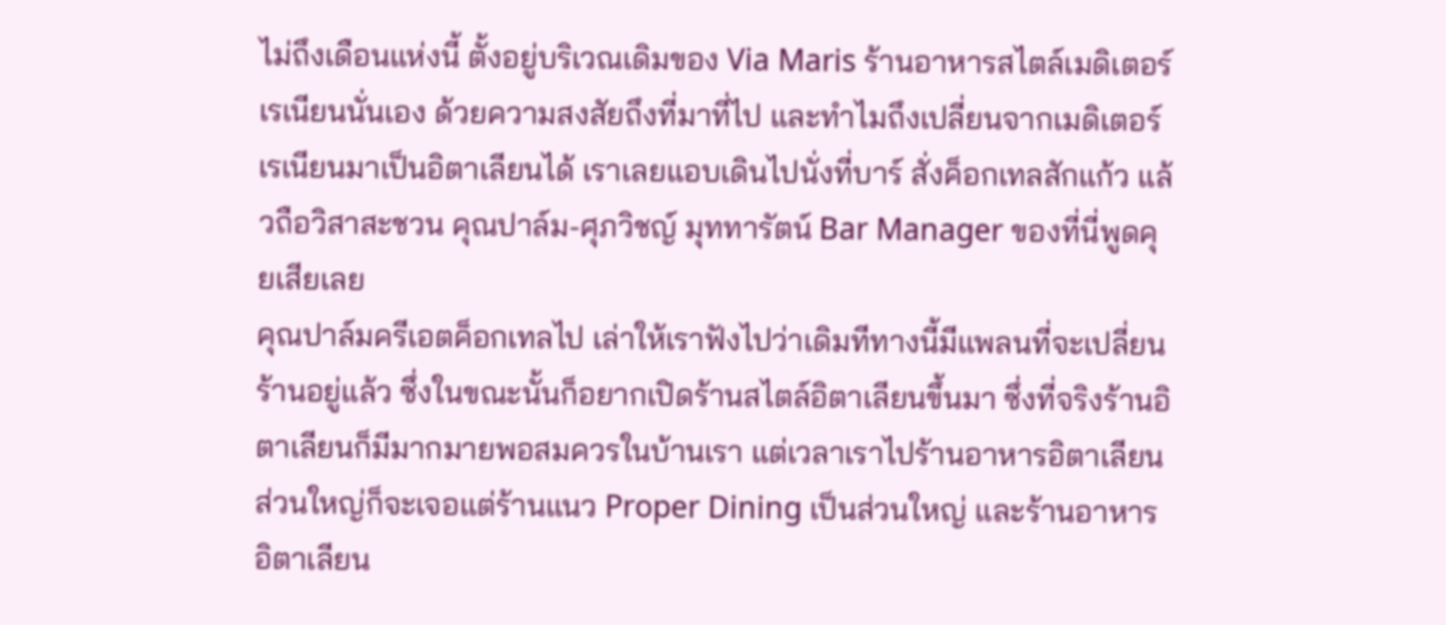ไม่ถึงเดือนแห่งนี้ ตั้งอยู่บริเวณเดิมของ Via Maris ร้านอาหารสไตล์เมดิเตอร์เรเนียนนั่นเอง ด้วยความสงสัยถึงที่มาที่ไป และทำไมถึงเปลี่ยนจากเมดิเตอร์เรเนียนมาเป็นอิตาเลียนได้ เราเลยแอบเดินไปนั่งที่บาร์ สั่งค็อกเทลสักแก้ว แล้วถือวิสาสะชวน คุณปาล์ม-ศุภวิชญ์ มุททารัตน์ Bar Manager ของที่นี่พูดคุยเสียเลย
คุณปาล์มครีเอตค็อกเทลไป เล่าให้เราฟังไปว่าเดิมทีทางนี้มีแพลนที่จะเปลี่ยนร้านอยู่แล้ว ซึ่งในขณะนั้นก็อยากเปิดร้านสไตล์อิตาเลียนขึ้นมา ซึ่งที่จริงร้านอิตาเลียนก็มีมากมายพอสมควรในบ้านเรา แต่เวลาเราไปร้านอาหารอิตาเลียน ส่วนใหญ่ก็จะเจอแต่ร้านแนว Proper Dining เป็นส่วนใหญ่ และร้านอาหารอิตาเลียน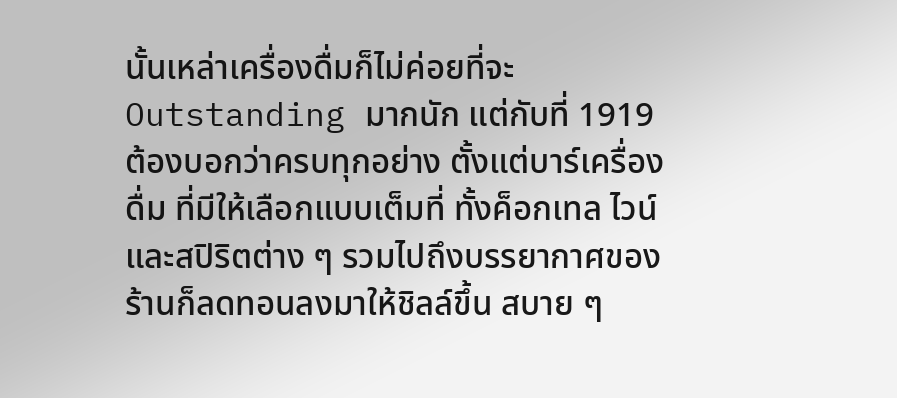นั้นเหล่าเครื่องดื่มก็ไม่ค่อยที่จะ Outstanding มากนัก แต่กับที่ 1919 ต้องบอกว่าครบทุกอย่าง ตั้งแต่บาร์เครื่องดื่ม ที่มีให้เลือกแบบเต็มที่ ทั้งค็อกเทล ไวน์ และสปิริตต่าง ๆ รวมไปถึงบรรยากาศของร้านก็ลดทอนลงมาให้ชิลล์ขึ้น สบาย ๆ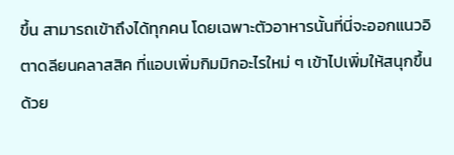ขึ้น สามารถเข้าถึงได้ทุกคน โดยเฉพาะตัวอาหารนั้นที่นี่จะออกแนวอิตาดลียนคลาสสิค ที่แอบเพิ่มกิมมิกอะไรใหม่ ๆ เข้าไปเพิ่มให้สนุกขึ้นด้วย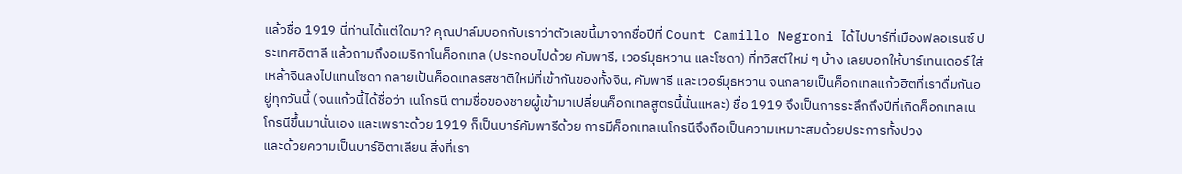แล้วชื่อ 1919 นี่ท่านได้แต่ใดมา? คุณปาล์มบอกกับเราว่าตัวเลขนี้มาจากชื่อปีที่ Count Camillo Negroni ได้ไปบาร์ที่เมืองฟลอเรนซ์ ประเทศอิตาลี แล้วถามถึงอเมริกาโนค็อกเทล (ประกอบไปด้วย คัมพารี, เวอร์มุธหวาน และโซดา) ที่ทวิสต์ใหม่ ๆ บ้าง เลยบอกให้บาร์เทนเดอร์ใส่เหล้าจินลงไปแทนโซดา กลายเป้นค็อดเทลรสชาติใหม่ที่เข้ากันของทั้งจิน, คัมพารี และเวอร์มุธหวาน จนกลายเป็นค็อกเทลแก้วฮิตที่เราดื่มกันอยู่ทุกวันนี้ (จนแก้วนี้ได้ชื่อว่า เนโกรนี ตามชื่อของชายผู้เข้ามาเปลี่ยนค็อกเทลสูตรนี้นั่นแหละ) ชื่อ 1919 จึงเป็นการระลึกถึงปีที่เกิดค็อกเทลเนโกรนีขึ้นมานั่นเอง และเพราะด้วย 1919 ก็เป็นบาร์คัมพารีด้วย การมีค็อกเทลเนโกรนีจึงถือเป็นความเหมาะสมด้วยประการทั้งปวง
และด้วยความเป็นบาร์อิตาเลียน สิ่งที่เรา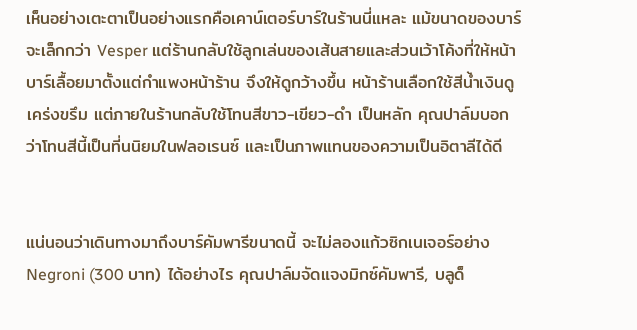เห็นอย่างเตะตาเป็นอย่างแรกคือเคาน์เตอร์บาร์ในร้านนี่แหละ แม้ขนาดของบาร์จะเล็กกว่า Vesper แต่ร้านกลับใช้ลูกเล่นของเส้นสายและส่วนเว้าโค้งที่ให้หน้าบาร์เลื้อยมาตั้งแต่กำแพงหน้าร้าน จึงให้ดูกว้างขึ้น หน้าร้านเลือกใช้สีน้ำเงินดูเคร่งขรึม แต่ภายในร้านกลับใช้โทนสีขาว-เขียว-ดำ เป็นหลัก คุณปาล์มบอกว่าโทนสีนี้เป็นที่นนิยมในฟลอเรนซ์ และเป็นภาพแทนของความเป็นอิตาลีได้ดี


แน่นอนว่าเดินทางมาถึงบาร์คัมพารีขนาดนี้ จะไม่ลองแก้วซิกเนเจอร์อย่าง Negroni (300 บาท) ได้อย่างไร คุณปาล์มจัดแจงมิกซ์คัมพารี, บลูด็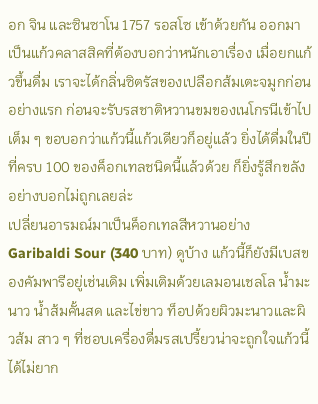อก จิน และซินซาโน 1757 รอสโซ เข้าด้วยกัน ออกมาเป็นแก้วคลาสสิคที่ต้องบอกว่าหนักเอาเรื่อง เมื่อยกแก้วขึ้นดื่ม เราจะได้กลิ่นซิตรัสของเปลือกส้มเตะจมูกก่อนอย่างแรก ก่อนจะรับรสชาติหวานขมของเนโกรนีเข้าไปเต็ม ๆ ขอบอกว่าแก้วนี้แก้วเดียวก็อยู่แล้ว ยิ่งได้ดื่มในปีที่ครบ 100 ของค็อกเทลชนิดนี้แล้วด้วย ก็ยิ่งรู้สึกขลังอย่างบอกไม่ถูกเลยล่ะ
เปลี่ยนอารมณ์มาเป็นค็อกเทลสีหวานอย่าง Garibaldi Sour (340 บาท) ดูบ้าง แก้วนี้ก็ยังมีเบสของคัมพารีอยู่เช่นเดิม เพิ่มเติมด้วยเลมอนเชลโล น้ำมะนาว น้ำส้มคั้นสด และไข่ขาว ท็อปด้วยผิวมะนาวและผิวส้ม สาว ๆ ที่ชอบเครื่องดื่มรสเปรี้ยวน่าจะถูกใจแก้วนี้ได้ไม่ยาก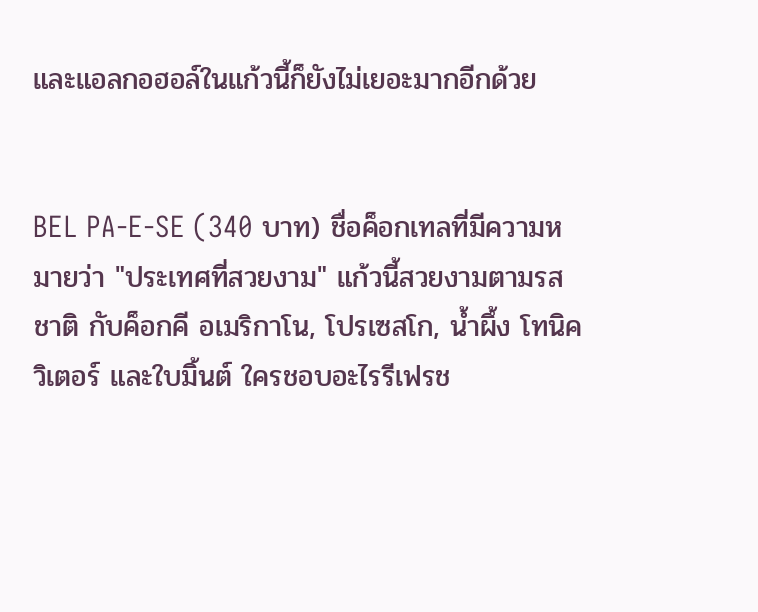และแอลกอฮอล์ในแก้วนี้ก็ยังไม่เยอะมากอีกด้วย


BEL PA-E-SE (340 บาท) ชื่อค็อกเทลที่มีความหมายว่า "ประเทศที่สวยงาม" แก้วนี้สวยงามตามรสชาติ กับค็อกคี อเมริกาโน, โปรเซสโก, น้ำผึ้ง โทนิค วิเตอร์ และใบมิ้นต์ ใครชอบอะไรรีเฟรช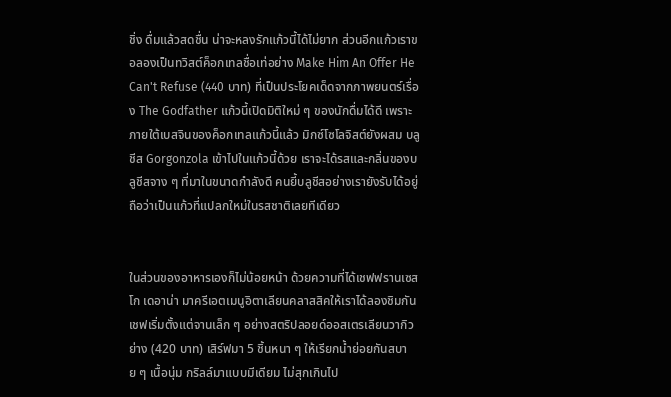ชิ่ง ดื่มแล้วสดชื่น น่าจะหลงรักแก้วนี้ได้ไม่ยาก ส่วนอีกแก้วเราขอลองเป็นทวิสต์ค็อกเทลชื่อเท่อย่าง Make Him An Offer He Can't Refuse (440 บาท) ที่เป็นประโยคเด็ดจากภาพยนตร์เรื่อง The Godfather แก้วนี้เปิดมิติใหม่ ๆ ของนักดื่มได้ดี เพราะภายใต้เบสจินของค็อกเทลแก้วนี้แล้ว มิกซ์โซโลจิสต์ยังผสม บลูชีส Gorgonzola เข้าไปในแก้วนี้ด้วย เราจะได้รสและกลิ่นของบลูชีสจาง ๆ ที่มาในขนาดกำลังดี คนยี้บลูชีสอย่างเรายังรับได้อยู่ ถือว่าเป็นแก้วที่แปลกใหม่ในรสชาติเลยทีเดียว


ในส่วนของอาหารเองก็ไม่น้อยหน้า ด้วยความที่ได้เชฟฟรานเซสโก เดอาน่า มาครีเอตเมนูอิตาเลียนคลาสสิคให้เราได้ลองชิมกัน เชฟเริ่มตั้งแต่จานเล็ก ๆ อย่างสตริปลอยด์ออสเตรเลียนวากิวย่าง (420 บาท) เสิร์ฟมา 5 ชิ้นหนา ๆ ให้เรียกน้ำย่อยกันสบาย ๆ เนื้อนุ่ม กริลล์มาแบบมีเดียม ไม่สุกเกินไป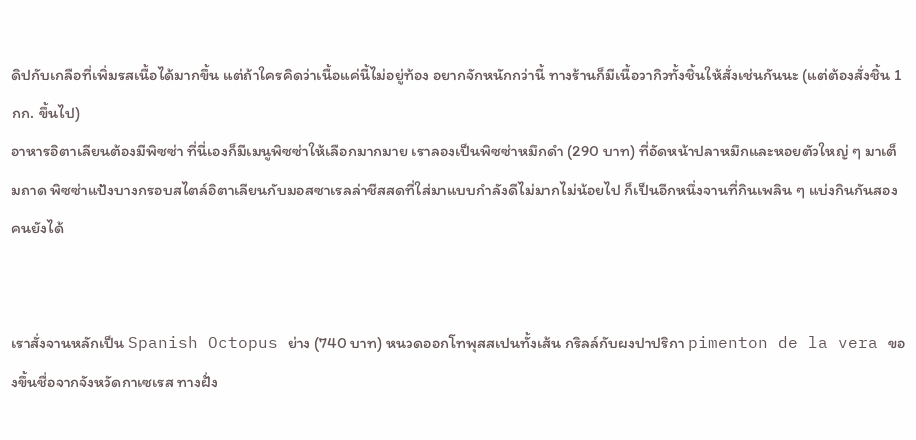ดิปกับเกลือที่เพิ่มรสเนื้อได้มากขึ้น แต่ถ้าใครคิดว่าเนื้อแค่นี้ไม่อยู่ท้อง อยากจักหนักกว่านี้ ทางร้านก็มีเนื้อวากิวทั้งชิ้นให้สั่งเช่นกันนะ (แต่ต้องสั่งชิ้น 1 กก. ขึ้นไป)
อาหารอิตาเลียนต้องมีพิซซ่า ที่นี่เองก็มีเมนูพิซซ่าให้เลือกมากมาย เราลองเป็นพิซซ่าหมึกดำ (290 บาท) ที่อัดหน้าปลาหมึกและหอยตัวใหญ่ ๆ มาเต็มถาด พิซซ่าแป้งบางกรอบสไตล์อิตาเลียนกับมอสซาเรลล่าชีสสดที่ใส่มาแบบกำลังดีไม่มากไม่น้อยไป ก็เป็นอีกหนึ่งจานที่กินเพลิน ๆ แบ่งกินกันสองคนยังได้


เราสั่งจานหลักเป็น Spanish Octopus ย่าง (740 บาท) หนวดออกโทพุสสเปนทั้งเส้น กริลล์กับผงปาปริกา pimenton de la vera ของขึ้นชื่อจากจังหวัดกาเซเรส ทางฝั่ง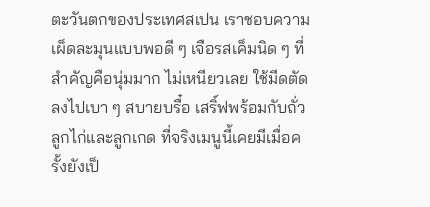ตะวันตกของประเทศสเปน เราชอบความเผ็ดละมุนแบบพอดี ๆ เจือรสเค็มนิด ๆ ที่สำคัญคือนุ่มมาก ไม่เหนียวเลย ใช้มีดตัดลงไปเบา ๆ สบายบรื๋อ เสริ์ฟพร้อมกับถั่วลูกไก่และลูกเกด ที่จริงเมนูนี้เคยมีเมื่อครั้งยังเป็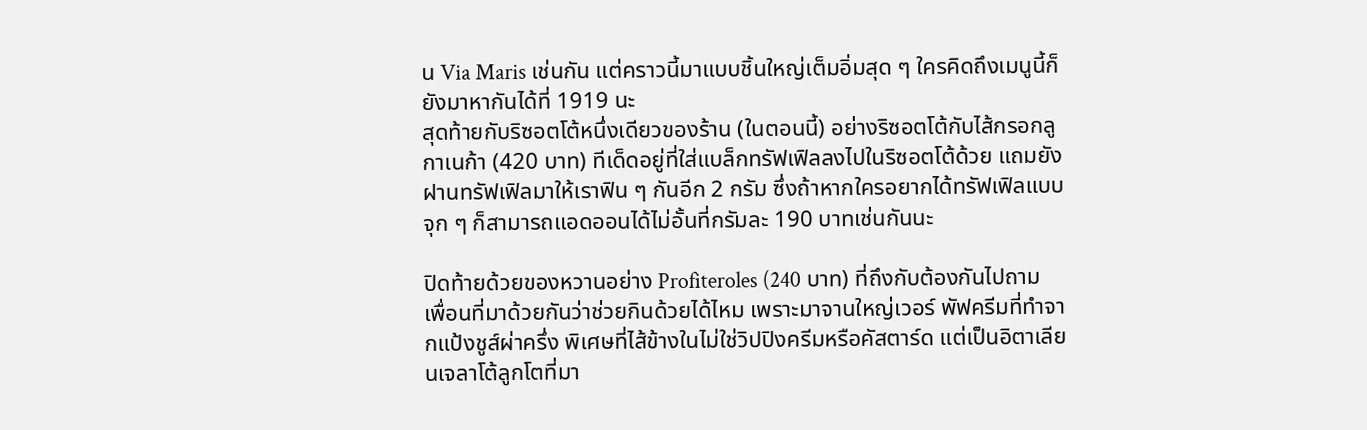น Via Maris เช่นกัน แต่คราวนี้มาแบบชิ้นใหญ่เต็มอิ่มสุด ๆ ใครคิดถึงเมนูนี้ก็ยังมาหากันได้ที่ 1919 นะ
สุดท้ายกับริซอตโต้หนึ่งเดียวของร้าน (ในตอนนี้) อย่างริซอตโต้กับไส้กรอกลูกาเนก้า (420 บาท) ทีเด็ดอยู่ที่ใส่แบล็กทรัฟเฟิลลงไปในริซอตโต้ด้วย แถมยังฝานทรัฟเฟิลมาให้เราฟิน ๆ กันอีก 2 กรัม ซึ่งถ้าหากใครอยากได้ทรัฟเฟิลแบบจุก ๆ ก็สามารถแอดออนได้ไม่อั้นที่กรัมละ 190 บาทเช่นกันนะ

ปิดท้ายด้วยของหวานอย่าง Profiteroles (240 บาท) ที่ถึงกับต้องกันไปถามเพื่อนที่มาด้วยกันว่าช่วยกินด้วยได้ไหม เพราะมาจานใหญ่เวอร์ พัฟครีมที่ทำจากแป้งชูส์ผ่าครึ่ง พิเศษที่ไส้ข้างในไม่ใช่วิปปิงครีมหรือคัสตาร์ด แต่เป็นอิตาเลียนเจลาโต้ลูกโตที่มา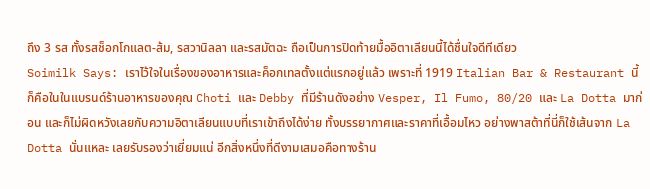ถึง 3 รส ทั้งรสช็อกโกแลต-ส้ม, รสวานิลลา และรสมัตฉะ ถือเป็นการปิดท้ายมื้ออิตาเลียนนี้ได้ชื่นใจดีทีเดียว
Soimilk Says: เราไว้ใจในเรื่องของอาหารและค็อกเทลตั้งแต่แรกอยู่แล้ว เพราะที่ 1919 Italian Bar & Restaurant นี้ก็คือในในแบรนด์ร้านอาหารของคุณ Choti และ Debby ที่มีร้านดังอย่าง Vesper, Il Fumo, 80/20 และ La Dotta มาก่อน และก็ไม่ผิดหวังเลยกับความอิตาเลียนแบบที่เราเข้าถึงได้ง่าย ทั้งบรรยากาศและราคาที่เอื้อมไหว อย่างพาสต้าที่นี่ก็ใช้เส้นจาก La Dotta นั่นแหละ เลยรับรองว่าเยี่ยมแน่ อีกสิ่งหนึ่งที่ดีงามเสมอคือทางร้าน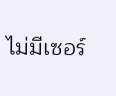ไม่มีเซอร์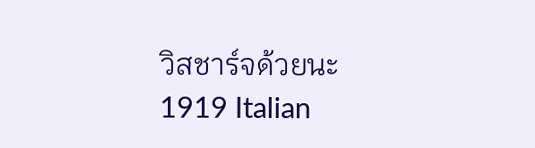วิสชาร์จด้วยนะ
1919 Italian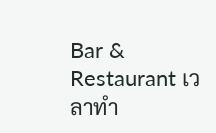Bar & Restaurant เวลาทำ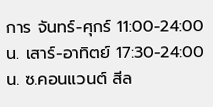การ จันทร์-ศุกร์ 11:00-24:00 น. เสาร์-อาทิตย์ 17:30-24:00 น. ซ.คอนแวนต์ สีล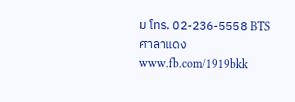ม โทร. 02-236-5558 BTS ศาลาแดง www.fb.com/1919bkk